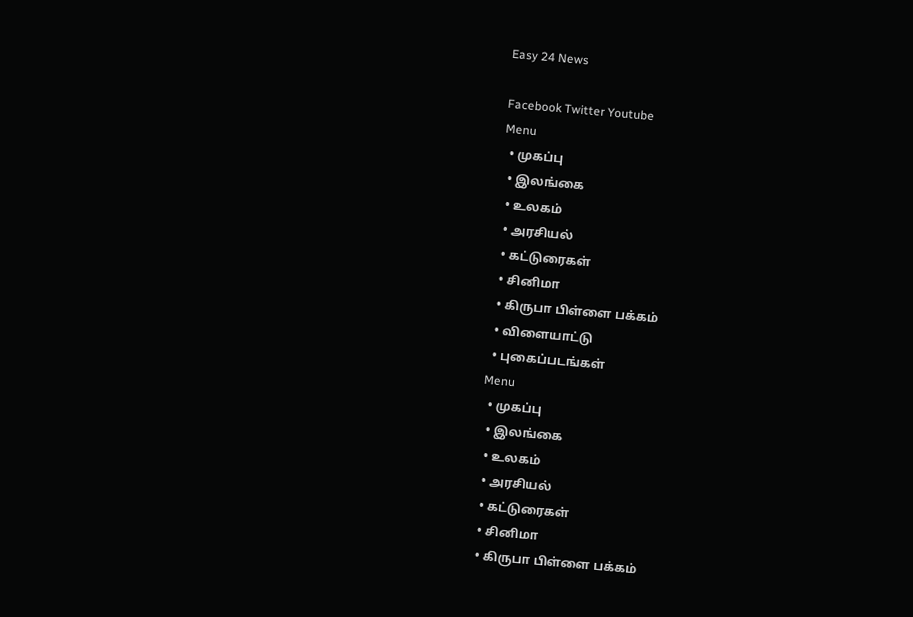Easy 24 News

Facebook Twitter Youtube
Menu
  • முகப்பு
  • இலங்கை
  • உலகம்
  • அரசியல்
  • கட்டுரைகள்
  • சினிமா
  • கிருபா பிள்ளை பக்கம்
  • விளையாட்டு
  • புகைப்படங்கள்
Menu
  • முகப்பு
  • இலங்கை
  • உலகம்
  • அரசியல்
  • கட்டுரைகள்
  • சினிமா
  • கிருபா பிள்ளை பக்கம்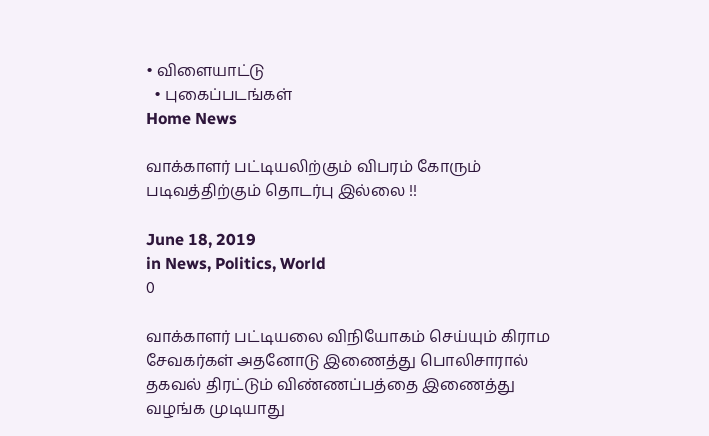• விளையாட்டு
  • புகைப்படங்கள்
Home News

வாக்காளர் பட்டியலிற்கும் விபரம் கோரும் படிவத்திற்கும் தொடர்பு இல்லை !!

June 18, 2019
in News, Politics, World
0

வாக்காளர் பட்டியலை விநியோகம் செய்யும் கிராம சேவகர்கள் அதனோடு இணைத்து பொலிசாரால் தகவல் திரட்டும் விண்ணப்பத்தை இணைத்து வழங்க முடியாது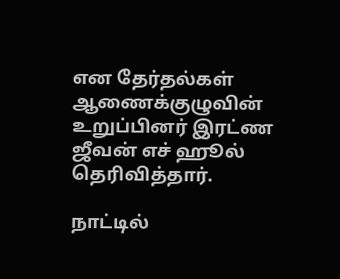என தேர்தல்கள் ஆணைக்குழுவின் உறுப்பினர் இரட்ண ஜீவன் எச் ஹூல் தெரிவித்தார்.

நாட்டில்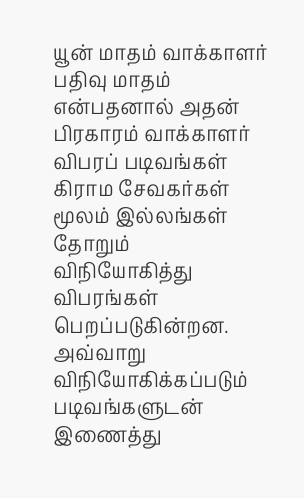யூன் மாதம் வாக்காளர் பதிவு மாதம் என்பதனால் அதன் பிரகாரம் வாக்காளர் விபரப் படிவங்கள் கிராம சேவகர்கள் மூலம் இல்லங்கள் தோறும் விநியோகித்து விபரங்கள் பெறப்படுகின்றன. அவ்வாறு விநியோகிக்கப்படும் படிவங்களுடன் இணைத்து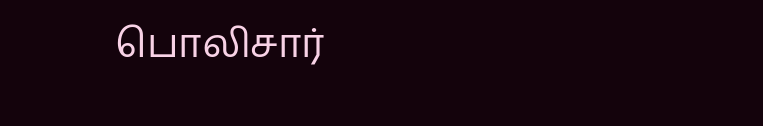பொலிசார்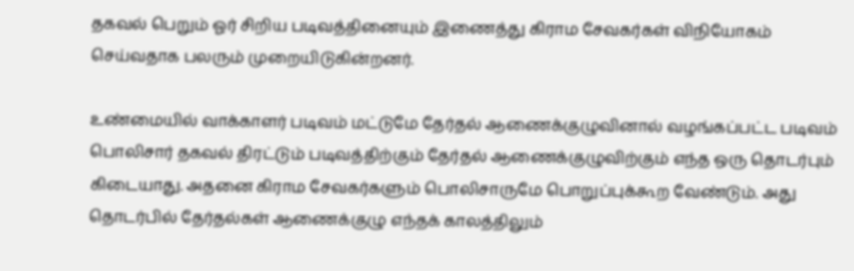தகவல் பெறும் ஓர் சிறிய படிவத்தினையும் இணைத்து கிராம சேவகர்கள் விநியோகம் செய்வதாக பலரும் முறையிடுகின்றனர்.

உண்மையில் வாக்காளர் படிவம் மட்டுமே தேர்தல் ஆணைக்குழுவினால் வழங்கப்பட்ட படிவம் பொலிசார் தகவல் திரட்டும் படிவத்திற்கும் தேர்தல் ஆணைக்குழுவிற்கும் எந்த ஒரு தொடர்பும் கிடையாது. அதனை கிராம சேவகர்களும் பொலிசாருமே பொறுப்புக்கூற வேண்டும். அது தொடர்பில் தேர்தல்கள் ஆணைக்குழு எந்தக் காலத்திலும்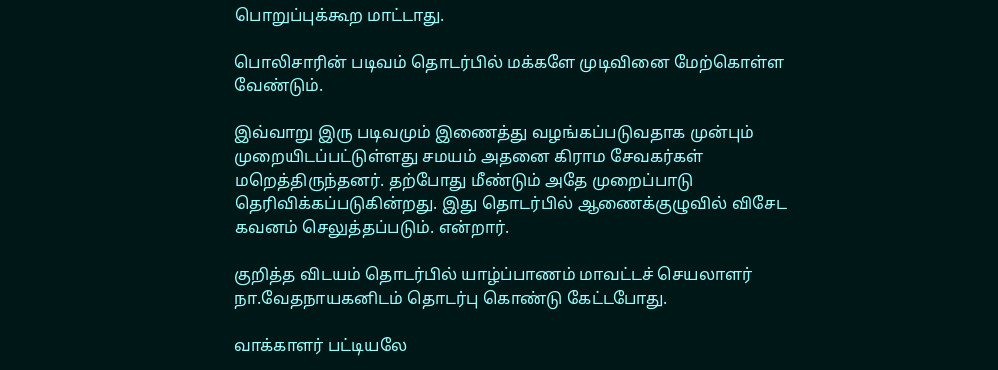பொறுப்புக்கூற மாட்டாது.

பொலிசாரின் படிவம் தொடர்பில் மக்களே முடிவினை மேற்கொள்ள வேண்டும்.

இவ்வாறு இரு படிவமும் இணைத்து வழங்கப்படுவதாக முன்பும் முறையிடப்பட்டுள்ளது சமயம் அதனை கிராம சேவகர்கள் மறெத்திருந்தனர். தற்போது மீண்டும் அதே முறைப்பாடு தெரிவிக்கப்படுகின்றது. இது தொடர்பில் ஆணைக்குழுவில் விசேட கவனம் செலுத்தப்படும். என்றார்.

குறித்த விடயம் தொடர்பில் யாழ்ப்பாணம் மாவட்டச் செயலாளர் நா.வேதநாயகனிடம் தொடர்பு கொண்டு கேட்டபோது.

வாக்காளர் பட்டியலே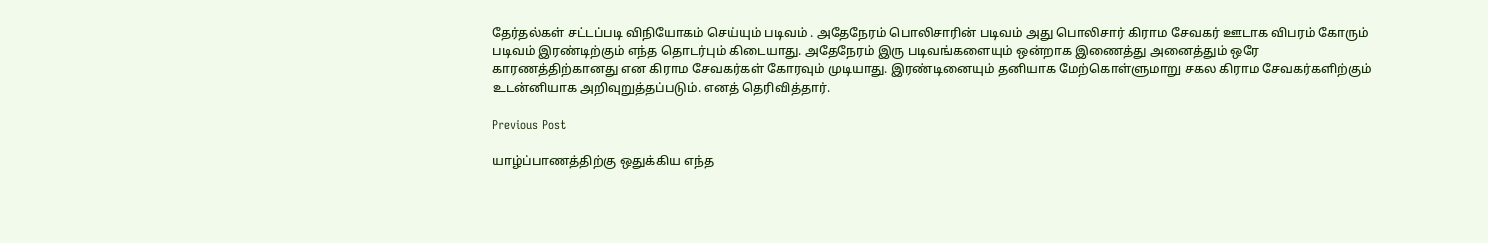தேர்தல்கள் சட்டப்படி விநியோகம் செய்யும் படிவம் . அதேநேரம் பொலிசாரின் படிவம் அது பொலிசார் கிராம சேவகர் ஊடாக விபரம் கோரும் படிவம் இரண்டிற்கும் எந்த தொடர்பும் கிடையாது. அதேநேரம் இரு படிவங்களையும் ஒன்றாக இணைத்து அனைத்தும் ஒரே காரணத்திற்கானது என கிராம சேவகர்கள் கோரவும் முடியாது. இரண்டினையும் தனியாக மேற்கொள்ளுமாறு சகல கிராம சேவகர்களிற்கும் உடன்னியாக அறிவுறுத்தப்படும். எனத் தெரிவித்தார்.

Previous Post

யாழ்ப்பாணத்திற்கு ஒதுக்கிய எந்த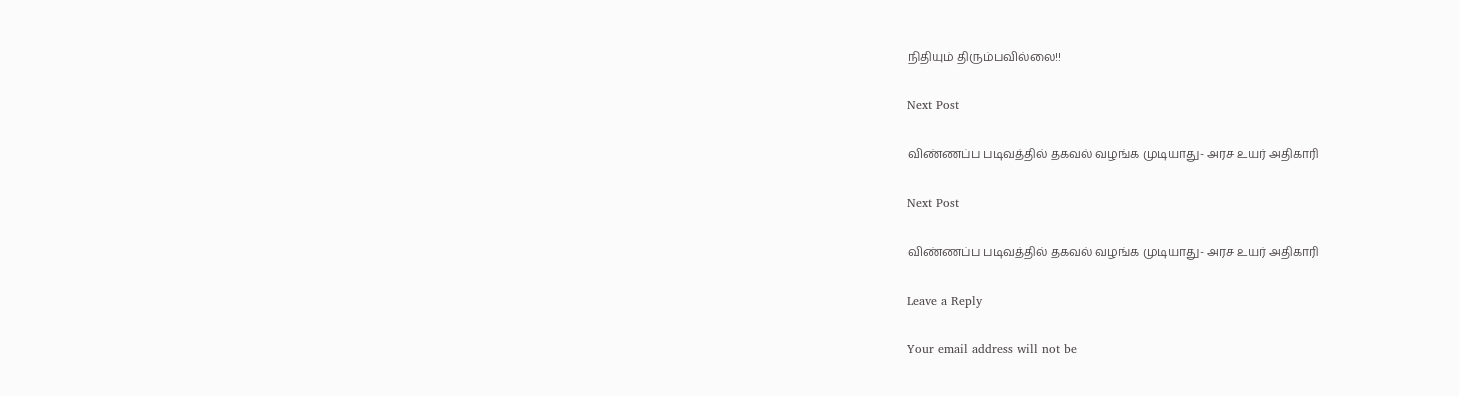நிதியும் திரும்பவில்லை!!

Next Post

விண்ணப்ப படிவத்தில் தகவல் வழங்க முடியாது- அரச உயர் அதிகாரி

Next Post

விண்ணப்ப படிவத்தில் தகவல் வழங்க முடியாது- அரச உயர் அதிகாரி

Leave a Reply

Your email address will not be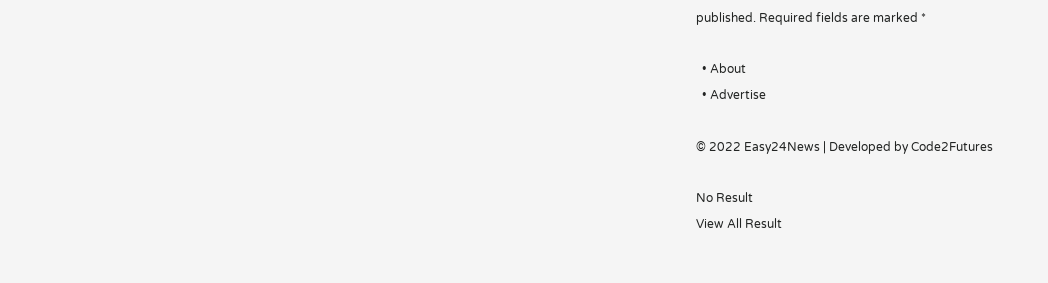published. Required fields are marked *

  • About
  • Advertise

© 2022 Easy24News | Developed by Code2Futures

No Result
View All Result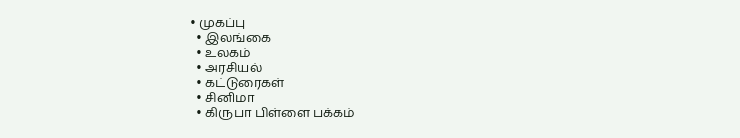• முகப்பு
  • இலங்கை
  • உலகம்
  • அரசியல்
  • கட்டுரைகள்
  • சினிமா
  • கிருபா பிள்ளை பக்கம்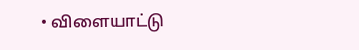• விளையாட்டு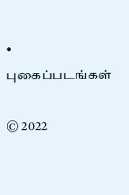• புகைப்படங்கள்

© 2022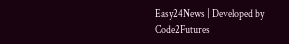Easy24News | Developed by Code2Futures